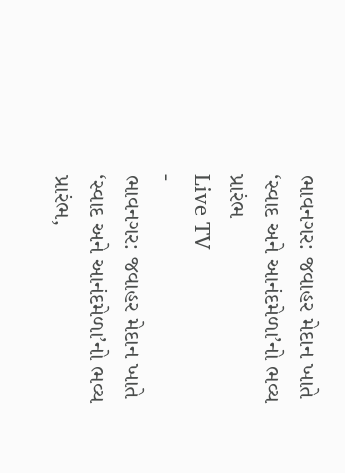ભાવનગર: જવાહર મેદાન ખાતે ‘સ્વાદ અને આનંદમેળા’નો ભવ્ય પ્રારંભ
Live TV
-
ભાવનગર: જવાહર મેદાન ખાતે ‘સ્વાદ અને આનંદમેળા’નો ભવ્ય પ્રારંભ,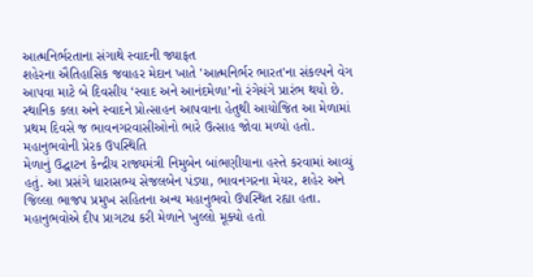આત્મનિર્ભરતાના સંગાથે સ્વાદની જ્યાફત
શહેરના ઐતિહાસિક જવાહર મેદાન ખાતે 'આત્મનિર્ભર ભારત'ના સંકલ્પને વેગ આપવા માટે બે દિવસીય ‘સ્વાદ અને આનંદમેળા’નો રંગેચંગે પ્રારંભ થયો છે. સ્થાનિક કલા અને સ્વાદને પ્રોત્સાહન આપવાના હેતુથી આયોજિત આ મેળામાં પ્રથમ દિવસે જ ભાવનગરવાસીઓનો ભારે ઉત્સાહ જોવા મળ્યો હતો.
મહાનુભવોની પ્રેરક ઉપસ્થિતિ
મેળાનું ઉદ્ઘાટન કેન્દ્રીય રાજ્યમંત્રી નિમુબેન બાંભણીયાના હસ્તે કરવામાં આવ્યું હતું. આ પ્રસંગે ધારાસભ્ય સેજલબેન પંડ્યા, ભાવનગરના મેયર, શહેર અને જિલ્લા ભાજપ પ્રમુખ સહિતના અન્ય મહાનુભવો ઉપસ્થિત રહ્યા હતા. મહાનુભવોએ દીપ પ્રાગટ્ય કરી મેળાને ખુલ્લો મૂક્યો હતો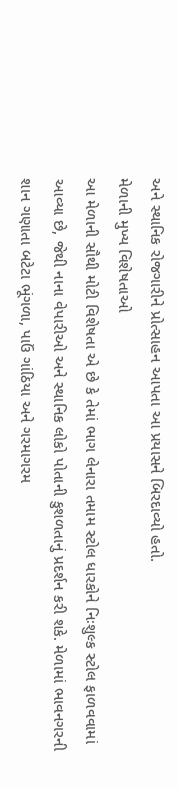અને સ્થાનિક રોજગારીને પ્રોત્સાહન આપતા આ પ્રયાસને બિરદાવ્યો હતો.
મેળાની મુખ્ય વિશેષતાઓ
આ મેળાની સૌથી મોટી વિશેષતા એ છે કે તેમાં ભાગ લેનારા તમામ સ્ટોલ ધારકોને નિઃશુલ્ક સ્ટોલ ફાળવવામાં આવ્યા છે, જેથી નાના વેપારીઓ અને સ્થાનિક લોકો પોતાની કુશળતાનું પ્રદર્શન કરી શકે. મેળામાં ભાવનગરની શાન ગણાતા બટેટા ભૂંગળા, પાઉં ગાંઠિયા અને ગરમાગરમ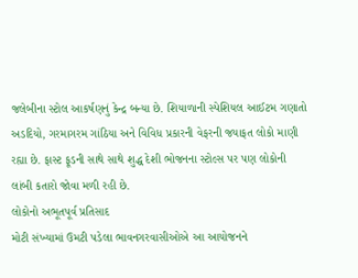જલેબીના સ્ટોલ આકર્ષણનું કેન્દ્ર બન્યા છે. શિયાળાની સ્પેશિયલ આઈટમ ગણાતો અડદિયો, ગરમાગરમ ગાંઠિયા અને વિવિધ પ્રકારની વેફરની જયાફત લોકો માણી રહ્યા છે. ફાસ્ટ ફૂડની સાથે સાથે શુદ્ધ દેશી ભોજનના સ્ટોલ્સ પર પણ લોકોની લાંબી કતારો જોવા મળી રહી છે.
લોકોનો અભૂતપૂર્વ પ્રતિસાદ
મોટી સંખ્યામાં ઉમટી પડેલા ભાવનગરવાસીઓએ આ આયોજનને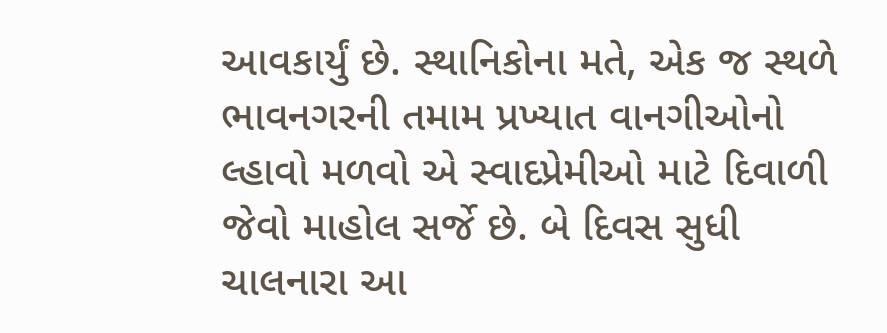આવકાર્યું છે. સ્થાનિકોના મતે, એક જ સ્થળે ભાવનગરની તમામ પ્રખ્યાત વાનગીઓનો લ્હાવો મળવો એ સ્વાદપ્રેમીઓ માટે દિવાળી જેવો માહોલ સર્જે છે. બે દિવસ સુધી ચાલનારા આ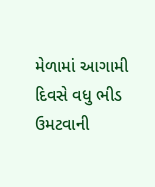મેળામાં આગામી દિવસે વધુ ભીડ ઉમટવાની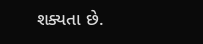શક્યતા છે.